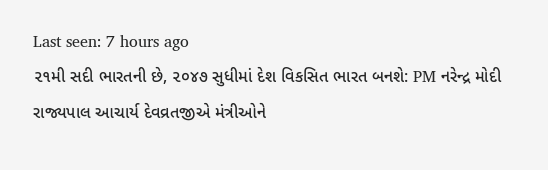Last seen: 7 hours ago
૨૧મી સદી ભારતની છે, ૨૦૪૭ સુધીમાં દેશ વિકસિત ભારત બનશે: PM નરેન્દ્ર મોદી
રાજ્યપાલ આચાર્ય દેવવ્રતજીએ મંત્રીઓને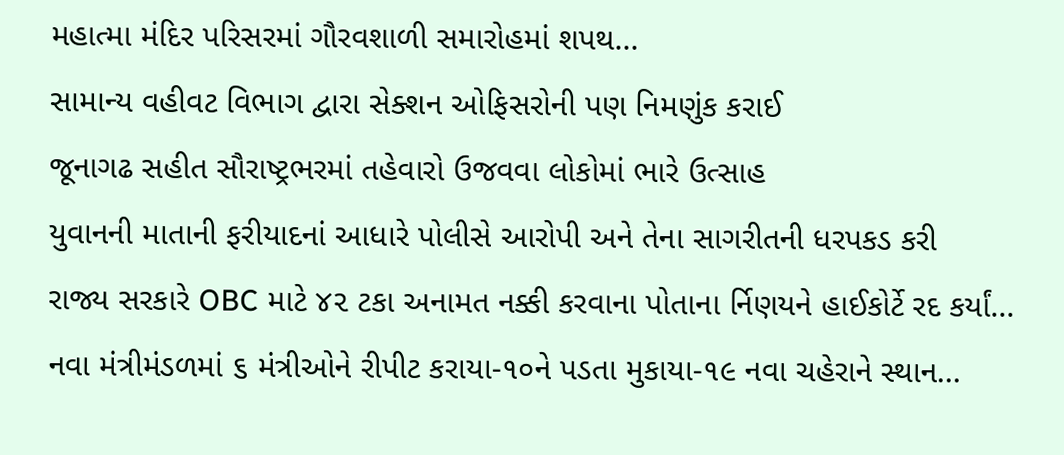મહાત્મા મંદિર પરિસરમાં ગૌરવશાળી સમારોહમાં શપથ...
સામાન્ય વહીવટ વિભાગ દ્વારા સેક્શન ઓફિસરોની પણ નિમણુંક કરાઈ
જૂનાગઢ સહીત સૌરાષ્ટ્રભરમાં તહેવારો ઉજવવા લોકોમાં ભારે ઉત્સાહ
યુવાનની માતાની ફરીયાદનાં આધારે પોલીસે આરોપી અને તેના સાગરીતની ધરપકડ કરી
રાજ્ય સરકારે OBC માટે ૪૨ ટકા અનામત નક્કી કરવાના પોતાના ર્નિણયને હાઈકોર્ટે રદ કર્યાં...
નવા મંત્રીમંડળમાં ૬ મંત્રીઓને રીપીટ કરાયા-૧૦ને પડતા મુકાયા-૧૯ નવા ચહેરાને સ્થાન...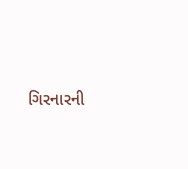ગિરનારની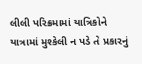લીલી પરિક્રમામાં યાત્રિકોને યાત્રામાં મુશ્કેલી ન પડે તે પ્રકારનું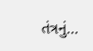તંત્રનું...